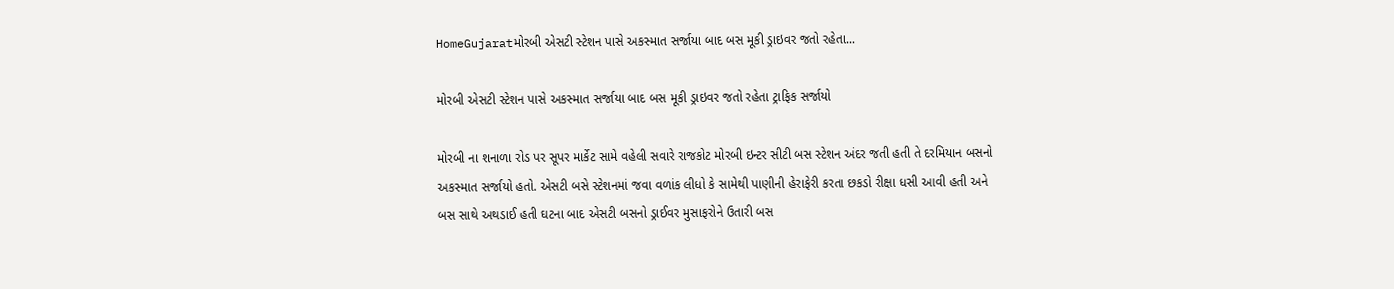HomeGujaratમોરબી એસટી સ્ટેશન પાસે અકસ્માત સર્જાયા બાદ બસ મૂકી ડ્રાઇવર જતો રહેતા...

મોરબી એસટી સ્ટેશન પાસે અકસ્માત સર્જાયા બાદ બસ મૂકી ડ્રાઇવર જતો રહેતા ટ્રાફિક સર્જાયો

મોરબી ના શનાળા રોડ પર સૂપર માર્કેટ સામે વહેલી સવારે રાજકોટ મોરબી ઇન્ટર સીટી બસ સ્ટેશન અંદર જતી હતી તે દરમિયાન બસનો અકસ્માત સર્જાયો હતો. એસટી બસે સ્ટેશનમાં જવા વળાંક લીધો કે સામેથી પાણીની હેરાફેરી કરતા છકડો રીક્ષા ધસી આવી હતી અને બસ સાથે અથડાઈ હતી ઘટના બાદ એસટી બસનો ડ્રાઈવર મુસાફરોને ઉતારી બસ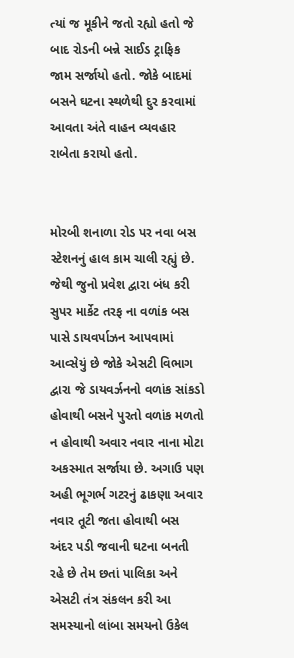ત્યાં જ મૂકીને જતો રહ્યો હતો જે બાદ રોડની બન્ને સાઈડ ટ્રાફિક જામ સર્જાયો હતો. જોકે બાદમાં બસને ઘટના સ્થળેથી દુર કરવામાં આવતા અંતે વાહન વ્યવહાર રાબેતા કરાયો હતો.


મોરબી શનાળા રોડ પર નવા બસ સ્ટેશનનું હાલ કામ ચાલી રહ્યું છે. જેથી જુનો પ્રવેશ દ્વારા બંધ કરી સુપર માર્કેટ તરફ ના વળાંક બસ પાસે ડાયવર્પાઝન આપવામાં આવ્સેયું છે જોકે એસટી વિભાગ દ્વારા જે ડાયવર્ઝનનો વળાંક સાંકડો હોવાથી બસને પુરતો વળાંક મળતો ન હોવાથી અવાર નવાર નાના મોટા અકસ્માત સર્જાયા છે. અગાઉ પણ અહી ભૂગર્ભ ગટરનું ઢાકણા અવાર નવાર તૂટી જતા હોવાથી બસ અંદર પડી જવાની ઘટના બનતી રહે છે તેમ છતાં પાલિકા અને એસટી તંત્ર સંકલન કરી આ સમસ્યાનો લાંબા સમયનો ઉકેલ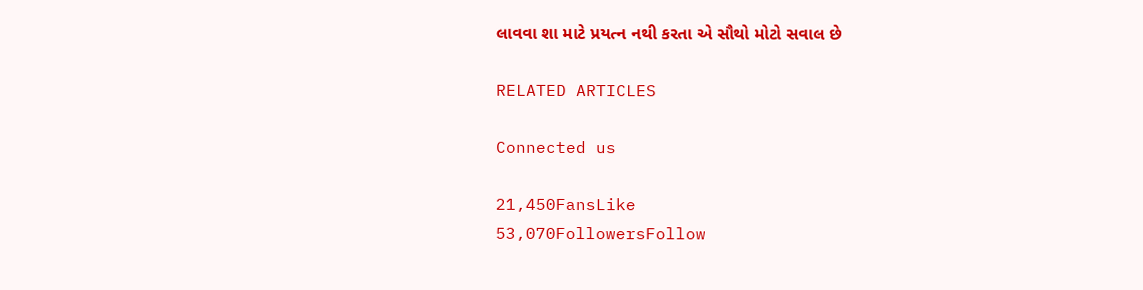લાવવા શા માટે પ્રયત્ન નથી કરતા એ સૌથો મોટો સવાલ છે

RELATED ARTICLES

Connected us

21,450FansLike
53,070FollowersFollow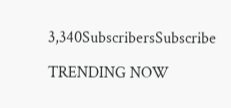3,340SubscribersSubscribe

TRENDING NOW